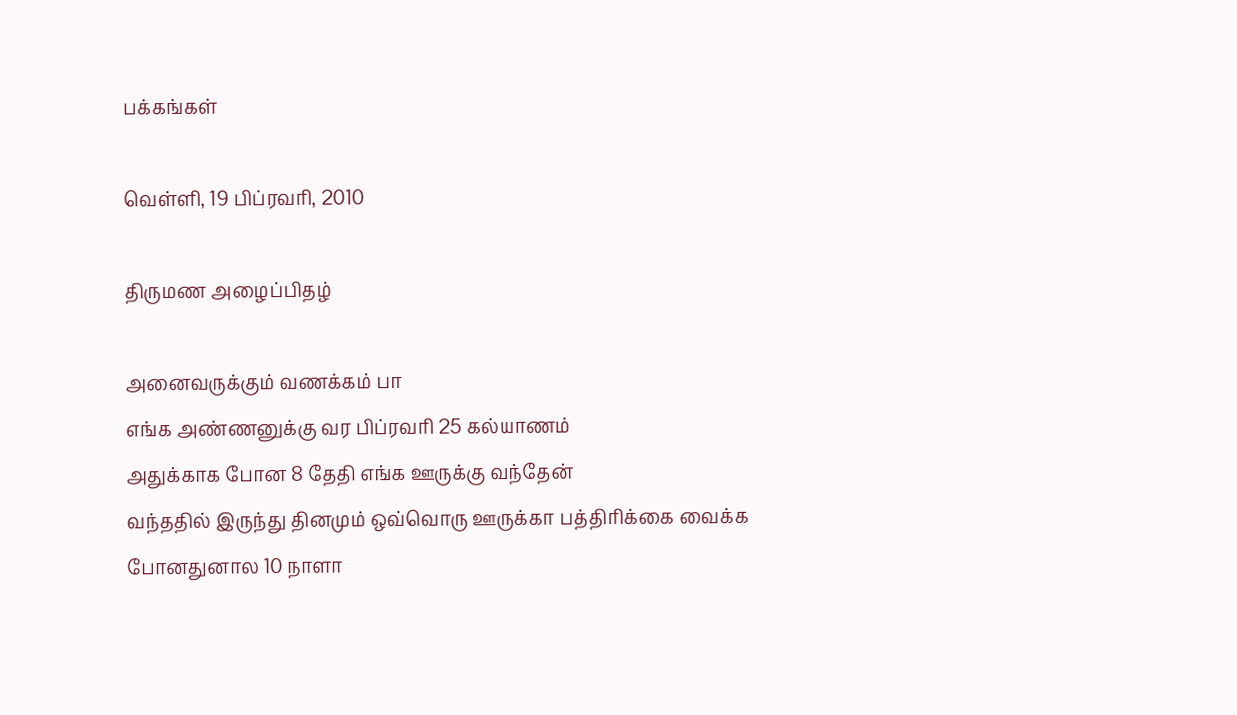பக்கங்கள்

வெள்ளி, 19 பிப்ரவரி, 2010

திருமண அழைப்பிதழ்

அனைவருக்கும் வணக்கம் பா
எங்க அண்ணனுக்கு வர பிப்ரவரி 25 கல்யாணம்
அதுக்காக போன 8 தேதி எங்க ஊருக்கு வந்தேன்
வந்ததில் இருந்து தினமும் ஒவ்வொரு ஊருக்கா பத்திரிக்கை வைக்க போனதுனால 10 நாளா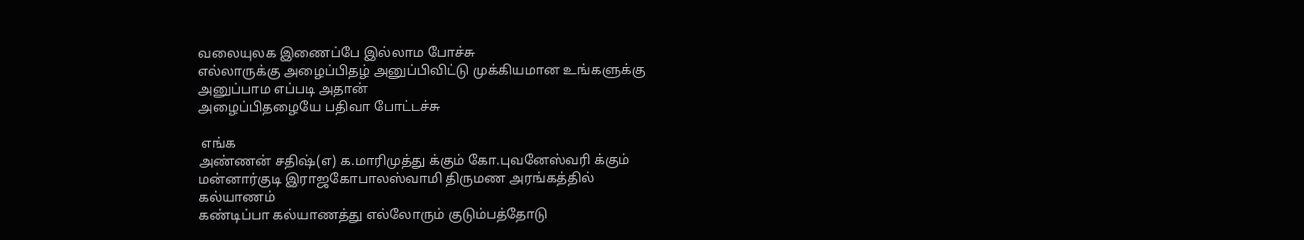வலையுலக இணைப்பே இல்லாம போச்சு
எல்லாருக்கு அழைப்பிதழ் அனுப்பிவிட்டு முக்கியமான உங்களுக்கு
அனுப்பாம எப்படி அதான்
அழைப்பிதழையே பதிவா போட்டச்சு

 எங்க
அண்ணன் சதிஷ்(எ) க.மாரிமுத்து க்கும் கோ.புவனேஸ்வரி க்கும்
மன்னார்குடி இராஜகோபாலஸ்வாமி திருமண அரங்கத்தில்
கல்யாணம்
கண்டிப்பா கல்யாணத்து எல்லோரும் குடும்பத்தோடு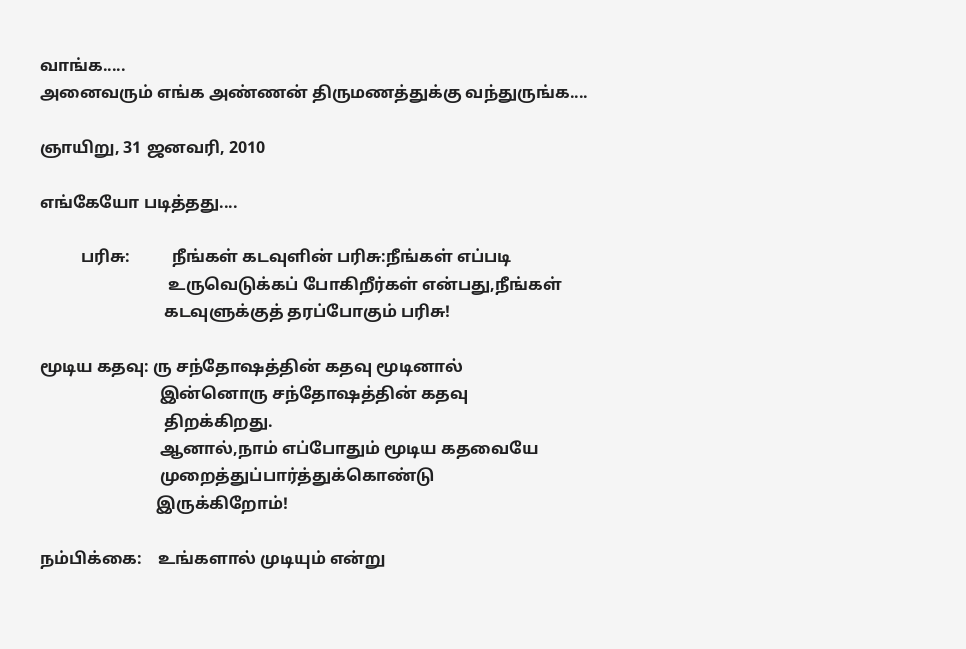வாங்க.....
அனைவரும் எங்க அண்ணன் திருமணத்துக்கு வந்துருங்க....

ஞாயிறு, 31 ஜனவரி, 2010

எங்கேயோ படித்தது....

          பரிசு:          நீங்கள் கடவுளின் பரிசு:நீங்கள் எப்படி
                               உருவெடுக்கப் போகிறீர்கள் என்பது,நீங்கள்
                              கடவுளுக்குத் தரப்போகும் பரிசு!

மூடிய கதவு: ரு சந்தோஷத்தின் கதவு மூடினால்
                             இன்னொரு சந்தோஷத்தின் கதவு
                              திறக்கிறது.
                             ஆனால்,நாம் எப்போதும் மூடிய கதவையே
                             முறைத்துப்பார்த்துக்கொண்டு
                            இருக்கிறோம்!

நம்பிக்கை:    உங்களால் முடியும் என்று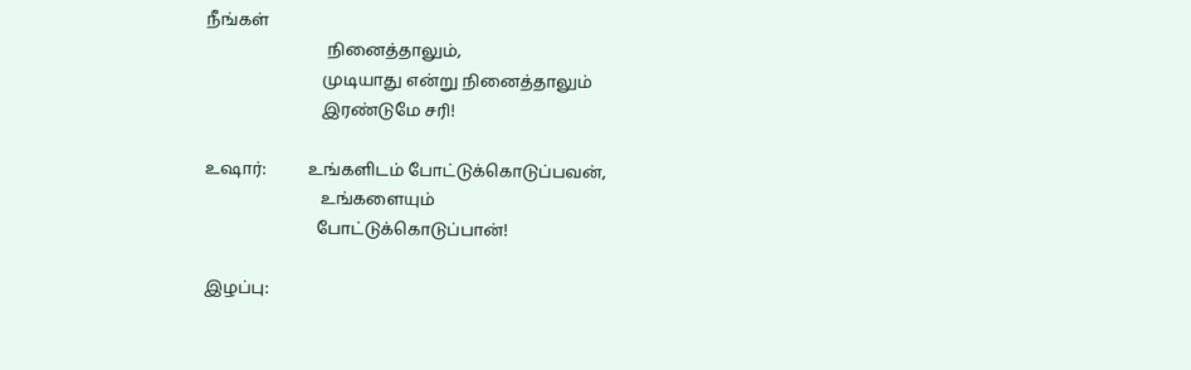நீங்கள்
                             நினைத்தாலும்,
                            முடியாது என்று நினைத்தாலும்
                            இரண்டுமே சரி!

உஷார்:          உங்களிடம் போட்டுக்கொடுப்பவன்,
                            உங்களையும்
                           போட்டுக்கொடுப்பான்!

இழப்பு: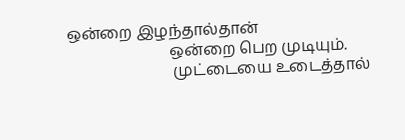ஒன்றை இழந்தால்தான்
                          ஒன்றை பெற முடியும்.
                           முட்டையை உடைத்தால்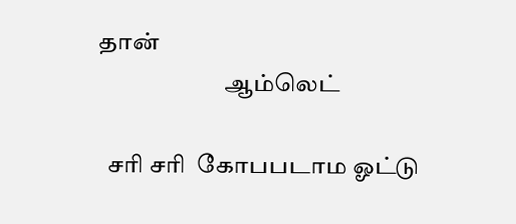தான்
                          ஆம்லெட்

  சரி சரி  கோபபடாம ஓட்டு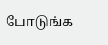போடுங்க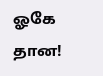ஓகே தான!